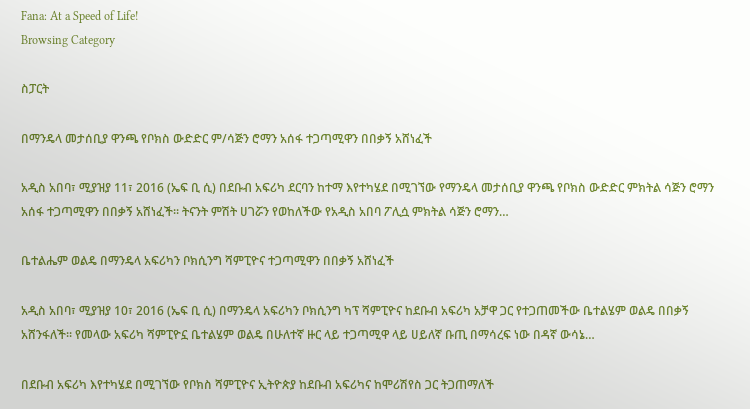Fana: At a Speed of Life!
Browsing Category

ስፓርት

በማንዴላ መታሰቢያ ዋንጫ የቦክስ ውድድር ም/ሳጅን ሮማን አሰፋ ተጋጣሚዋን በበቃኝ አሸነፈች

አዲስ አበባ፣ ሚያዝያ 11፣ 2016 (ኤፍ ቢ ሲ) በደቡብ አፍሪካ ደርባን ከተማ እየተካሄደ በሚገኘው የማንዴላ መታሰቢያ ዋንጫ የቦክስ ውድድር ምክትል ሳጅን ሮማን አሰፋ ተጋጣሚዋን በበቃኝ አሸነፈች፡፡ ትናንት ምሽት ሀገሯን የወከለችው የአዲስ አበባ ፖሊሷ ምክትል ሳጅን ሮማን…

ቤተልሔም ወልዴ በማንዴላ አፍሪካን ቦክሲንግ ሻምፒዮና ተጋጣሚዋን በበቃኝ አሸነፈች

አዲስ አበባ፣ ሚያዝያ 10፣ 2016 (ኤፍ ቢ ሲ) በማንዴላ አፍሪካን ቦክሲንግ ካፕ ሻምፒዮና ከደቡብ አፍሪካ አቻዋ ጋር የተጋጠመችው ቤተልሄም ወልዴ በበቃኝ አሸንፋለች፡፡ የመላው አፍሪካ ሻምፒዮኗ ቤተልሄም ወልዴ በሁለተኛ ዙር ላይ ተጋጣሚዋ ላይ ሀይለኛ ቡጢ በማሳረፍ ነው በዳኛ ውሳኔ…

በደቡብ አፍሪካ እየተካሄደ በሚገኘው የቦክስ ሻምፒዮና ኢትዮጵያ ከደቡብ አፍሪካና ከሞሪሽየስ ጋር ትጋጠማለች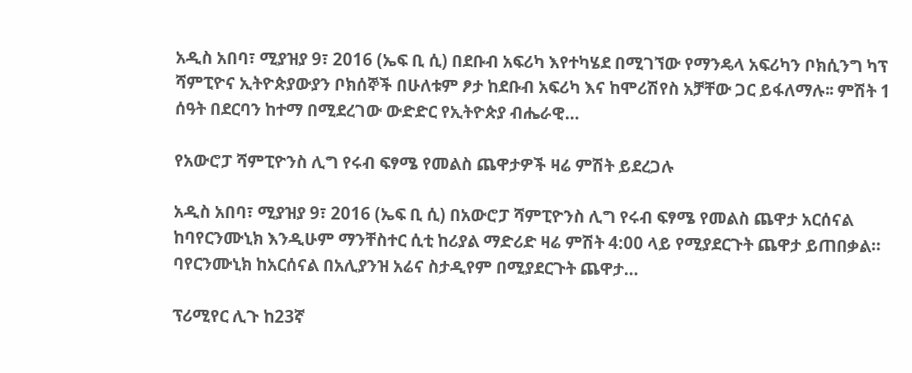አዲስ አበባ፣ ሚያዝያ 9፣ 2016 (ኤፍ ቢ ሲ) በደቡብ አፍሪካ እየተካሄደ በሚገኘው የማንዴላ አፍሪካን ቦክሲንግ ካፕ ሻምፒዮና ኢትዮጵያውያን ቦክሰኞች በሁለቱም ፆታ ከደቡብ አፍሪካ እና ከሞሪሽየስ አቻቸው ጋር ይፋለማሉ፡፡ ምሽት 1 ሰዓት በደርባን ከተማ በሚደረገው ውድድር የኢትዮጵያ ብሔራዊ…

የአውሮፓ ሻምፒዮንስ ሊግ የሩብ ፍፃሜ የመልስ ጨዋታዎች ዛሬ ምሽት ይደረጋሉ

አዲስ አበባ፣ ሚያዝያ 9፣ 2016 (ኤፍ ቢ ሲ) በአውሮፓ ሻምፒዮንስ ሊግ የሩብ ፍፃሜ የመልስ ጨዋታ አርሰናል ከባየርንሙኒክ እንዲሁም ማንቸስተር ሲቲ ከሪያል ማድሪድ ዛሬ ምሽት 4:00 ላይ የሚያደርጉት ጨዋታ ይጠበቃል። ባየርንሙኒክ ከአርሰናል በአሊያንዝ አሬና ስታዲየም በሚያደርጉት ጨዋታ…

ፕሪሚየር ሊጉ ከ23ኛ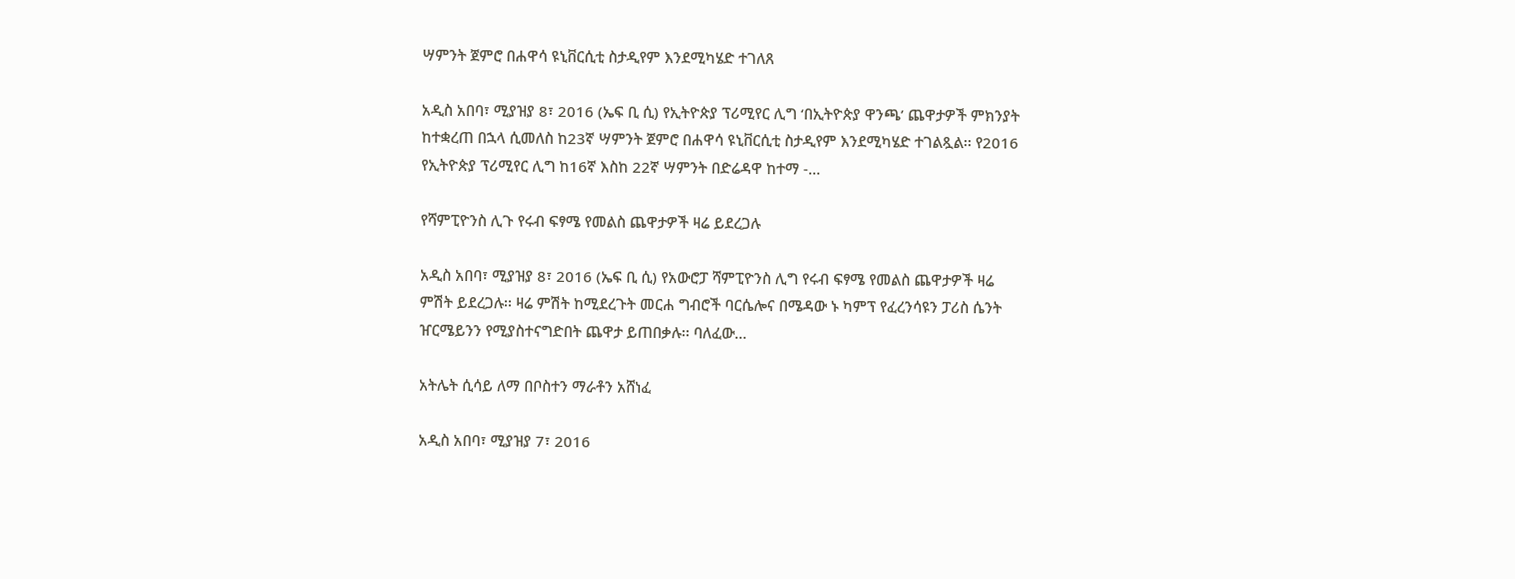ሣምንት ጀምሮ በሐዋሳ ዩኒቨርሲቲ ስታዲየም እንደሚካሄድ ተገለጸ

አዲስ አበባ፣ ሚያዝያ 8፣ 2016 (ኤፍ ቢ ሲ) የኢትዮጵያ ፕሪሚየር ሊግ ‘በኢትዮጵያ ዋንጫ’ ጨዋታዎች ምክንያት ከተቋረጠ በኋላ ሲመለስ ከ23ኛ ሣምንት ጀምሮ በሐዋሳ ዩኒቨርሲቲ ስታዲየም እንደሚካሄድ ተገልጿል፡፡ የ2016 የኢትዮጵያ ፕሪሚየር ሊግ ከ16ኛ እስከ 22ኛ ሣምንት በድሬዳዋ ከተማ -…

የሻምፒዮንስ ሊጉ የሩብ ፍፃሜ የመልስ ጨዋታዎች ዛሬ ይደረጋሉ

አዲስ አበባ፣ ሚያዝያ 8፣ 2016 (ኤፍ ቢ ሲ) የአውሮፓ ሻምፒዮንስ ሊግ የሩብ ፍፃሜ የመልስ ጨዋታዎች ዛሬ ምሽት ይደረጋሉ፡፡ ዛሬ ምሽት ከሚደረጉት መርሐ ግብሮች ባርሴሎና በሜዳው ኑ ካምፕ የፈረንሳዩን ፓሪስ ሴንት ዠርሜይንን የሚያስተናግድበት ጨዋታ ይጠበቃሉ፡፡ ባለፈው…

አትሌት ሲሳይ ለማ በቦስተን ማራቶን አሸነፈ

አዲስ አበባ፣ ሚያዝያ 7፣ 2016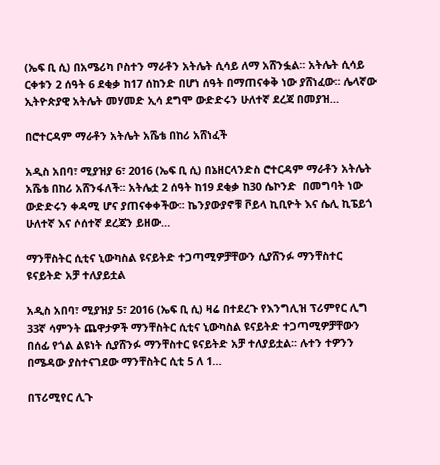(ኤፍ ቢ ሲ) በአሜሪካ ቦስተን ማራቶን አትሌት ሲሳይ ለማ አሸንፏል፡፡ አትሌት ሲሳይ ርቀቱን 2 ሰዓት 6 ደቂቃ ከ17 ሰከንድ በሆነ ሰዓት በማጠናቀቅ ነው ያሸነፈው፡፡ ሌላኛው ኢትዮጵያዊ አትሌት መሃመድ ኢሳ ደግሞ ውድድሩን ሁለተኛ ደረጃ በመያዝ…

በሮተርዳም ማራቶን አትሌት አሼቴ በከሪ አሸነፈች

አዲስ አበባ፣ ሚያዝያ 6፣ 2016 (ኤፍ ቢ ሲ) በኔዘርላንድስ ሮተርዳም ማራቶን አትሌት አሼቴ በከሪ አሸንፋለች፡፡ አትሌቷ 2 ሰዓት ከ19 ደቂቃ ከ30 ሴኮንድ  በመግባት ነው ውድድሩን ቀዳሚ ሆና ያጠናቀቀችው፡፡ ኬንያውያኖቹ ቮይላ ኪቢዮት እና ሴሊ ኪፔይጎ ሁለተኛ እና ሶሰተኛ ደረጃን ይዘው…

ማንቸስትር ሲቲና ኒውካስል ዩናይትድ ተጋጣሚዎቻቸውን ሲያሸንፉ ማንቸስተር ዩናይትድ አቻ ተለያይቷል

አዲስ አበባ፣ ሚያዝያ 5፣ 2016 (ኤፍ ቢ ሲ) ዛሬ በተደረጉ የእንግሊዝ ፕሪምየር ሊግ 33ኛ ሳምንት ጨዋታዎች ማንቸስትር ሲቲና ኒውካስል ዩናይትድ ተጋጣሚዎቻቸውን በሰፊ የጎል ልዩነት ሲያሸንፉ ማንቸስተር ዩናይትድ አቻ ተለያይቷል፡፡ ሉተን ተዎንን በሜዳው ያስተናገደው ማንቸስትር ሲቲ 5 ለ 1…

በፕሪሚየር ሊጉ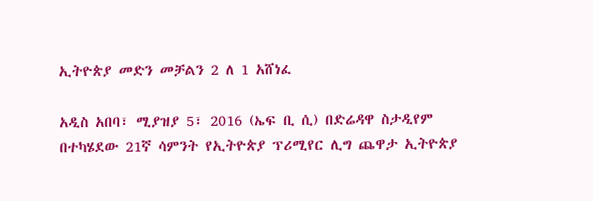ኢትዮጵያ መድን መቻልን 2 ለ 1 አሸነፈ

አዲስ አበባ፣ ሚያዝያ 5፣ 2016 (ኤፍ ቢ ሲ) በድሬዳዋ ስታዲየም በተካሄደው 21ኛ ሳምንት የኢትዮጵያ ፕሪሚየር ሊግ ጨዋታ ኢትዮጵያ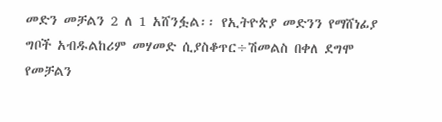መድን መቻልን 2 ለ 1 አሸንፏል፡፡ የኢትዮጵያ መድንን የማሸነፊያ ግቦች አብዱልከሪም መሃመድ ሲያስቆጥር÷ሽመልስ በቀለ ደግሞ የመቻልን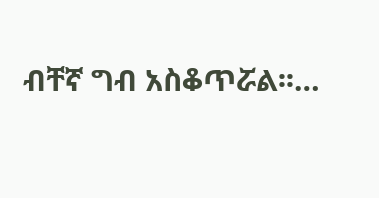ብቸኛ ግብ አስቆጥሯል፡፡…